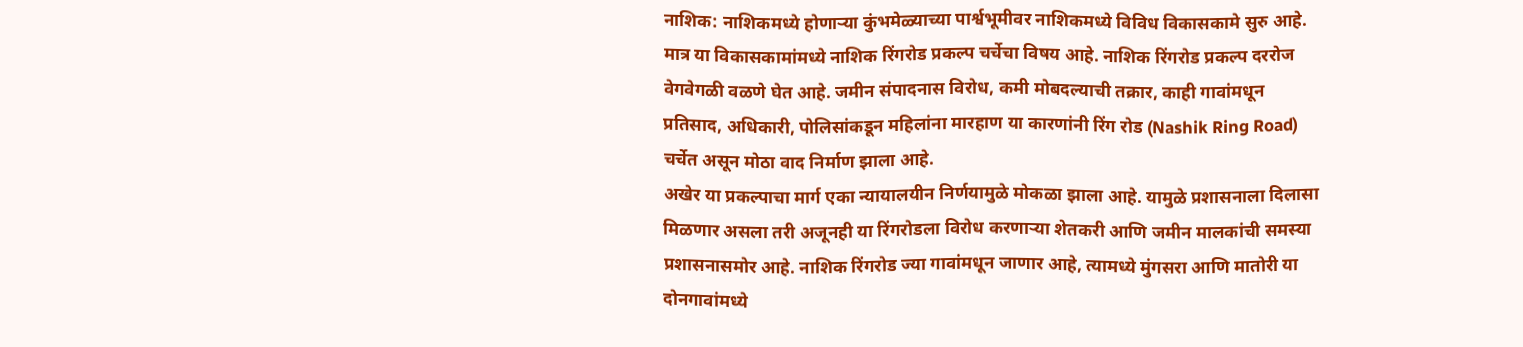नाशिक: नाशिकमध्ये होणाऱ्या कुंभमेळ्याच्या पार्श्वभूमीवर नाशिकमध्ये विविध विकासकामे सुरु आहे. मात्र या विकासकामांमध्ये नाशिक रिंगरोड प्रकल्प चर्चेचा विषय आहे. नाशिक रिंगरोड प्रकल्प दररोज वेगवेगळी वळणे घेत आहे. जमीन संपादनास विरोध, कमी मोबदल्याची तक्रार, काही गावांमधून प्रतिसाद, अधिकारी, पोलिसांकडून महिलांना मारहाण या कारणांनी रिंग रोड (Nashik Ring Road) चर्चेत असून मोठा वाद निर्माण झाला आहे.
अखेर या प्रकल्पाचा मार्ग एका न्यायालयीन निर्णयामुळे मोकळा झाला आहे. यामुळे प्रशासनाला दिलासा मिळणार असला तरी अजूनही या रिंगरोडला विरोध करणाऱ्या शेतकरी आणि जमीन मालकांची समस्या प्रशासनासमोर आहे. नाशिक रिंगरोड ज्या गावांमधून जाणार आहे, त्यामध्ये मुंगसरा आणि मातोरी या दोनगावांमध्ये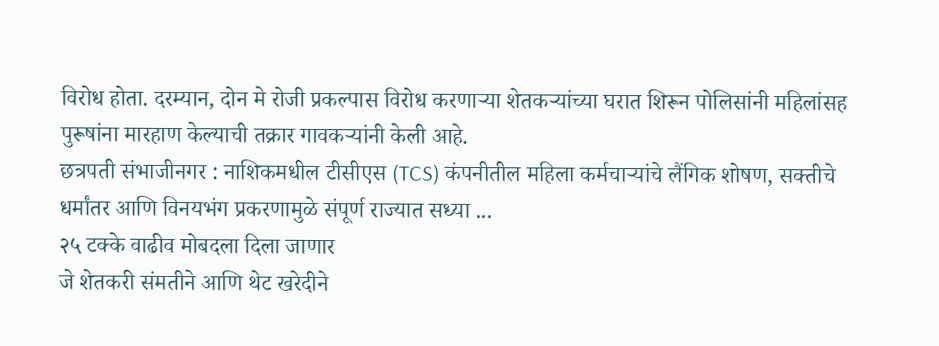विरोध होता. दरम्यान, दोन मे रोजी प्रकल्पास विरोध करणाऱ्या शेतकऱ्यांच्या घरात शिरून पोलिसांनी महिलांसह पुरूषांना मारहाण केल्याची तक्रार गावकऱ्यांनी केली आहे.
छत्रपती संभाजीनगर : नाशिकमधील टीसीएस (TCS) कंपनीतील महिला कर्मचाऱ्यांचे लैंगिक शोषण, सक्तीचे धर्मांतर आणि विनयभंग प्रकरणामुळे संपूर्ण राज्यात सध्या ...
२५ टक्के वाढीव मोबदला दिला जाणार
जे शेतकरी संमतीने आणि थेट खरेदीने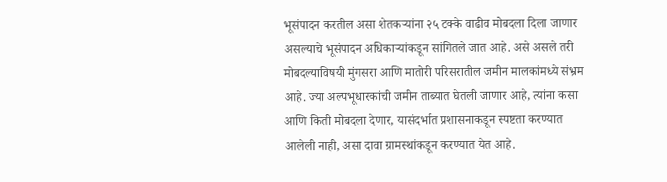भूसंपादन करतील असा शेतकऱ्यांना २५ टक्के वाढीव मोबदला दिला जाणार असल्याचे भूसंपादन अधिकाऱ्यांकडून सांगितले जात आहे. असे असले तरी मोबदल्याविषयी मुंगसरा आणि मातोरी परिसरातील जमीन मालकांमध्ये संभ्रम आहे. ज्या अल्पभूधारकांची जमीन ताब्यात घेतली जाणार आहे, त्यांना कसा आणि किती मोबदला देणार, यासंदर्भात प्रशासनाकडून स्पष्टता करण्यात आलेली नाही, असा दावा ग्रामस्थांकडून करण्यात येत आहे.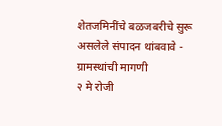शेतजमिनींचे बळजबरीचे सुरू असलेले संपादन थांबवावे - ग्रामस्थांची मागणी
२ मे रोजी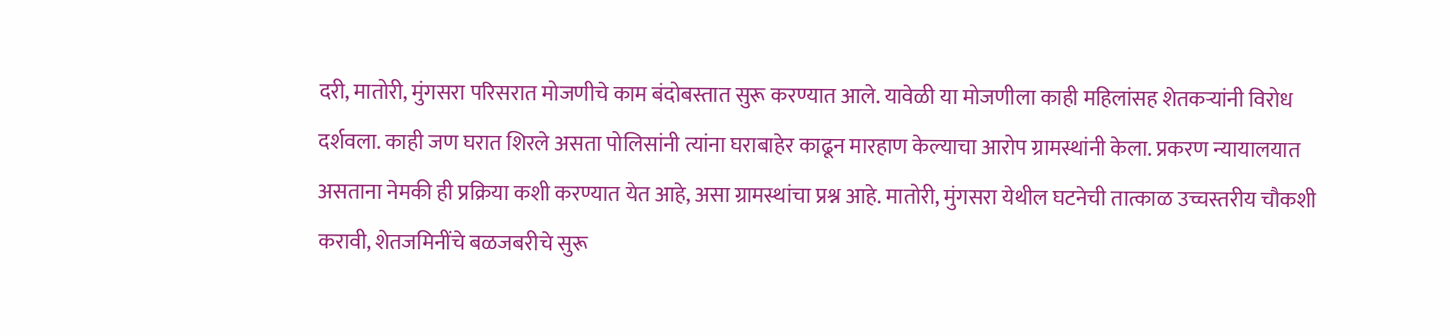दरी, मातोरी, मुंगसरा परिसरात मोजणीचे काम बंदोबस्तात सुरू करण्यात आले. यावेळी या मोजणीला काही महिलांसह शेतकऱ्यांनी विरोध दर्शवला. काही जण घरात शिरले असता पोलिसांनी त्यांना घराबाहेर काढून मारहाण केल्याचा आरोप ग्रामस्थांनी केला. प्रकरण न्यायालयात असताना नेमकी ही प्रक्रिया कशी करण्यात येत आहे, असा ग्रामस्थांचा प्रश्न आहे. मातोरी, मुंगसरा येथील घटनेची तात्काळ उच्चस्तरीय चौकशी करावी, शेतजमिनींचे बळजबरीचे सुरू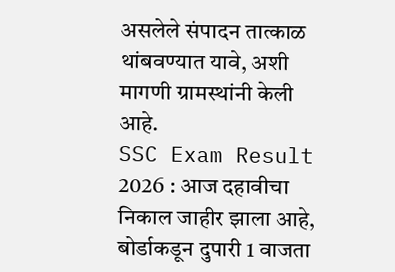असलेले संपादन तात्काळ थांबवण्यात यावे, अशी मागणी ग्रामस्थांनी केली आहे.
SSC Exam Result 2026 : आज दहावीचा निकाल जाहीर झाला आहे, बोर्डाकडून दुपारी 1 वाजता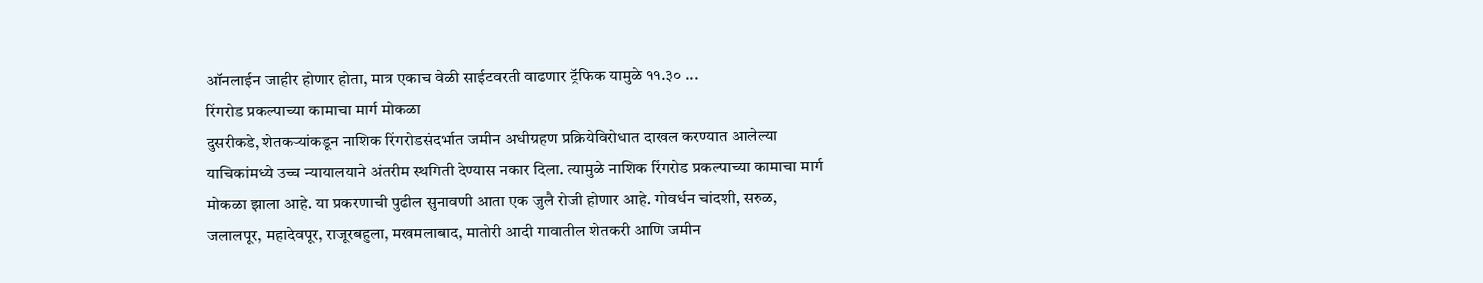ऑनलाईन जाहीर होणार होता, मात्र एकाच वेळी साईटवरती वाढणार ट्रॅफिक यामुळे ११.३० ...
रिंगरोड प्रकल्पाच्या कामाचा मार्ग मोकळा
दुसरीकडे, शेतकऱ्यांकडून नाशिक रिंगरोडसंदर्भात जमीन अधीग्रहण प्रक्रियेविरोधात दाखल करण्यात आलेल्या याचिकांमध्ये उच्च न्यायालयाने अंतरीम स्थगिती देण्यास नकार दिला. त्यामुळे नाशिक रिंगरोड प्रकल्पाच्या कामाचा मार्ग मोकळा झाला आहे. या प्रकरणाची पुढील सुनावणी आता एक जुलै रोजी होणार आहे. गोवर्धन चांदशी, सरुळ, जलालपूर, महादेवपूर, राजूरबहुला, मखमलाबाद, मातोरी आदी गावातील शेतकरी आणि जमीन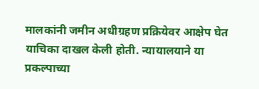मालकांनी जमीन अधीग्रहण प्रक्रियेवर आक्षेप घेत याचिका दाखल केली होती. न्यायालयाने या प्रकल्पाच्या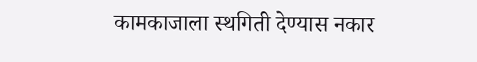कामकाजाला स्थगिती देण्यास नकार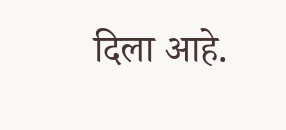दिला आहे.